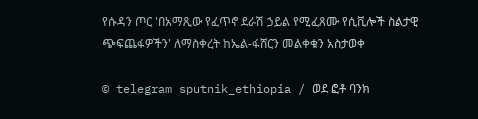የሱዳን ጦር 'በአማጺው የፈጥኖ ደራሽ ኃይል የሚፈጸሙ የሲቪሎች ስልታዊ ጭፍጨፋዎችን' ለማስቀረት ከኤል-ፋሸርን መልቀቁን አስታወቀ

© telegram sputnik_ethiopia / ወደ ፎቶ ባንክ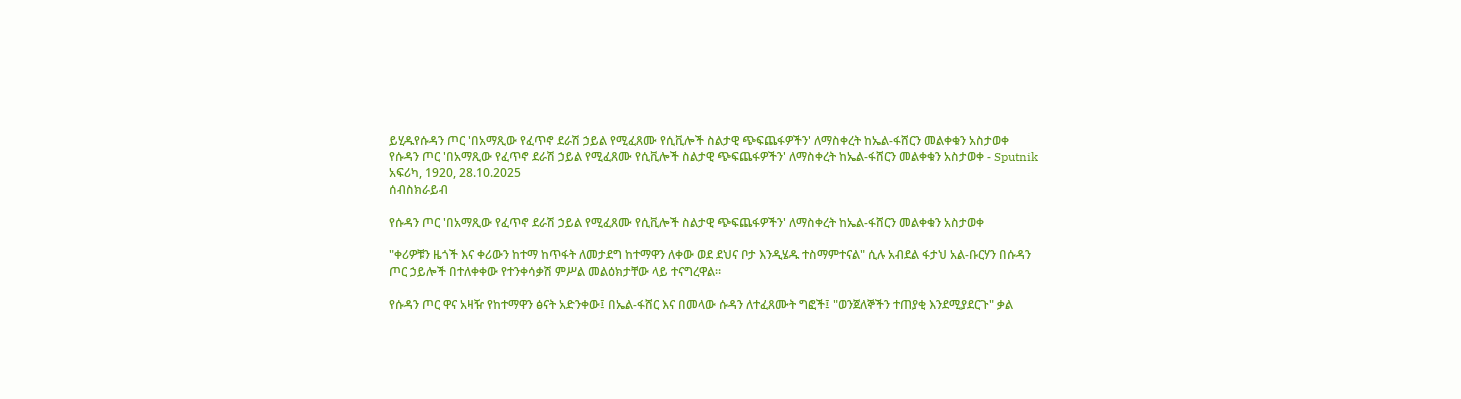ይሂዱየሱዳን ጦር 'በአማጺው የፈጥኖ ደራሽ ኃይል የሚፈጸሙ የሲቪሎች ስልታዊ ጭፍጨፋዎችን' ለማስቀረት ከኤል-ፋሸርን መልቀቁን አስታወቀ
የሱዳን ጦር 'በአማጺው የፈጥኖ ደራሽ ኃይል የሚፈጸሙ የሲቪሎች ስልታዊ ጭፍጨፋዎችን' ለማስቀረት ከኤል-ፋሸርን መልቀቁን አስታወቀ - Sputnik አፍሪካ, 1920, 28.10.2025
ሰብስክራይብ

የሱዳን ጦር 'በአማጺው የፈጥኖ ደራሽ ኃይል የሚፈጸሙ የሲቪሎች ስልታዊ ጭፍጨፋዎችን' ለማስቀረት ከኤል-ፋሸርን መልቀቁን አስታወቀ

"ቀሪዎቹን ዜጎች እና ቀሪውን ከተማ ከጥፋት ለመታደግ ከተማዋን ለቀው ወደ ደህና ቦታ እንዲሄዱ ተስማምተናል" ሲሉ አብደል ፋታህ አል-ቡርሃን በሱዳን ጦር ኃይሎች በተለቀቀው የተንቀሳቃሽ ምሥል መልዕክታቸው ላይ ተናግረዋል።

የሱዳን ጦር ዋና አዛዥ የከተማዋን ፅናት አድንቀው፤ በኤል-ፋሸር እና በመላው ሱዳን ለተፈጸሙት ግፎች፤ "ወንጀለኞችን ተጠያቂ እንደሚያደርጉ" ቃል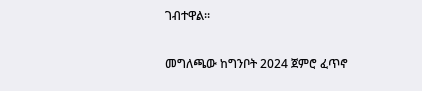ገብተዋል።

መግለጫው ከግንቦት 2024 ጀምሮ ፈጥኖ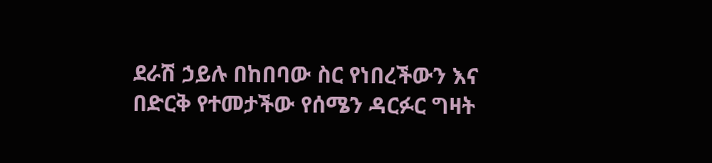ደራሽ ኃይሉ በከበባው ስር የነበረችውን እና በድርቅ የተመታችው የሰሜን ዳርፉር ግዛት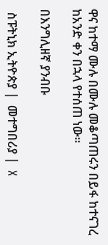ዋና ከተማ ሙሉ በሙሉ መቆጣጠሩን በይፋ ከተናገረ ከአንድ ቀን በኋላ የተሰጠ ነው።

በእንግሊዘኛ ያንብቡ

 ስፑትኒክ ኢትዮጵያ |  መተግበሪያ |  X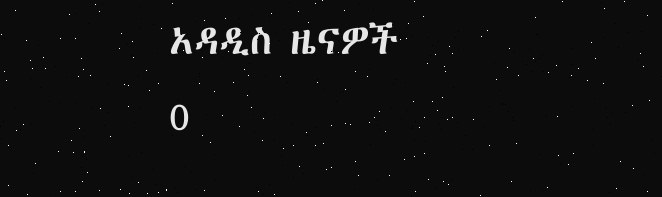አዳዲስ ዜናዎች
0